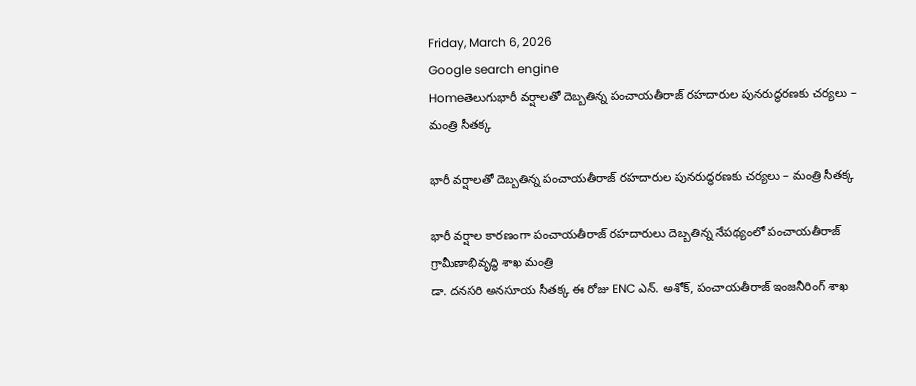Friday, March 6, 2026
Google search engine
Homeతెలుగుభారీ వర్షాలతో దెబ్బతిన్న పంచాయతీరాజ్ రహదారుల పునరుద్ధరణకు చర్యలు – మంత్రి సీతక్క

భారీ వర్షాలతో దెబ్బతిన్న పంచాయతీరాజ్ రహదారుల పునరుద్ధరణకు చర్యలు – మంత్రి సీతక్క

భారీ వర్షాల కారణంగా పంచాయతీరాజ్ రహదారులు దెబ్బతిన్న నేపథ్యంలో పంచాయతీరాజ్ గ్రామీణాభివృద్ధి శాఖ మంత్రి
డా. దనసరి అనసూయ సీతక్క ఈ రోజు ENC ఎన్. అశోక్, పంచాయతీరాజ్ ఇంజనీరింగ్ శాఖ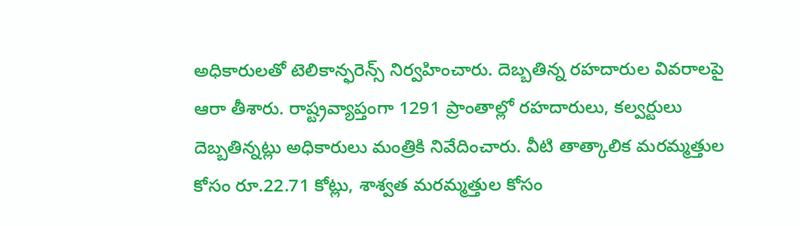అధికారులతో టెలికాన్ఫరెన్స్ నిర్వహించారు. దెబ్బతిన్న రహదారుల వివరాలపై ఆరా తీశారు. రాష్ట్రవ్యాప్తంగా 1291 ప్రాంతాల్లో రహదారులు, కల్వర్టులు దెబ్బతిన్నట్లు అధికారులు మంత్రికి నివేదించారు. వీటి తాత్కాలిక మరమ్మత్తుల కోసం రూ.22.71 కోట్లు, శాశ్వత మరమ్మత్తుల కోసం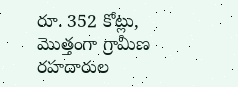రూ. 352 కోట్లు, మొత్తంగా గ్రామీణ రహదారుల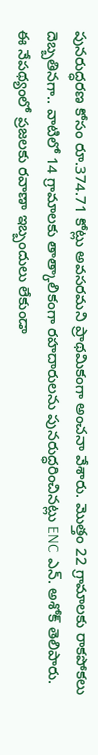పునరుద్ధరణ కోసం రూ.374.71 కోట్లు అవసరమని ప్రాథమికంగా అంచనా వేశారు. మొత్తం 22 గ్రామాలకు రాకపోకలు దెబ్బతినగా.. వాటిలో 14 గ్రామాలకు తాత్కాలికంగా రహదారులను పునరుద్ధరించినట్లు ENC ఎన్. అశోక్ తెలిపారు. ఈ నేపథ్యంలో ప్రజలకు రవాణా ఇబ్బందులు లేకుండా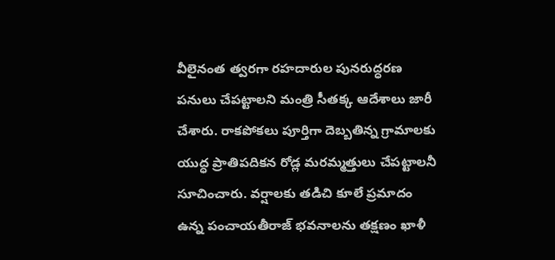వీలైనంత త్వరగా రహదారుల పునరుద్ధరణ పనులు చేపట్టాలని మంత్రి సీతక్క ఆదేశాలు జారీ చేశారు. రాకపోకలు పూర్తిగా దెబ్బతిన్న గ్రామాలకు యుద్ధ ప్రాతిపదికన రోడ్ల మరమ్మత్తులు చేపట్టాలనీ సూచించారు. వర్షాలకు తడిచి కూలే ప్రమాదం ఉన్న పంచాయతీరాజ్ భవనాలను తక్షణం ఖాళీ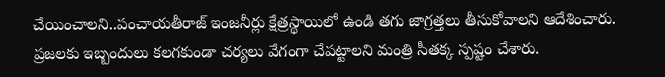చేయించాలని..పంచాయతీరాజ్ ఇంజనీర్లు క్షేత్రస్థాయిలో ఉండి తగు జాగ్రత్తలు తీసుకోవాలని ఆదేశించారు. ప్రజలకు ఇబ్బందులు కలగకుండా చర్యలు వేగంగా చేపట్టాలని మంత్రి సీతక్క స్పష్టం చేశారు.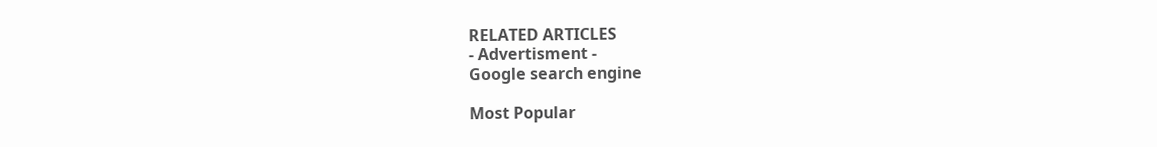RELATED ARTICLES
- Advertisment -
Google search engine

Most Popular